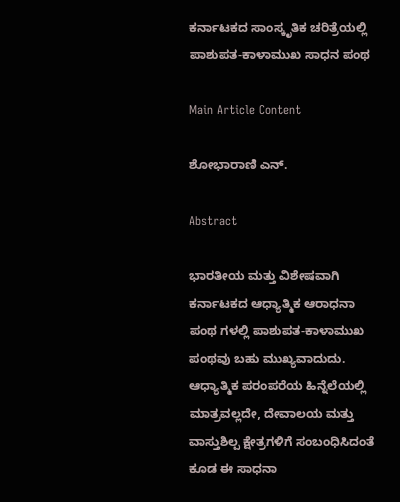ಕರ್ನಾಟಕದ ಸಾಂಸ್ಕೃತಿಕ ಚರಿತ್ರೆಯಲ್ಲಿ ಪಾಶುಪತ-ಕಾಳಾಮುಖ ಸಾಧನ ಪಂಥ

Main Article Content

ಶೋಭಾರಾಣಿ ಎನ್.

Abstract

ಭಾರತೀಯ ಮತ್ತು ವಿಶೇಷವಾಗಿ ಕರ್ನಾಟಕದ ಆಧ್ಯಾತ್ಮಿಕ ಆರಾಧನಾ ಪಂಥ ಗಳಲ್ಲಿ ಪಾಶುಪತ-ಕಾಳಾಮುಖ ಪಂಥವು ಬಹು ಮುಖ್ಯವಾದುದು. ಆಧ್ಯಾತ್ಮಿಕ ಪರಂಪರೆಯ ಹಿನ್ನೆಲೆಯಲ್ಲಿ ಮಾತ್ರವಲ್ಲದೇ, ದೇವಾಲಯ ಮತ್ತು ವಾಸ್ತುಶಿಲ್ಪ ಕ್ಷೇತ್ರಗಳಿಗೆ ಸಂಬಂಧಿಸಿದಂತೆ ಕೂಡ ಈ ಸಾಧನಾ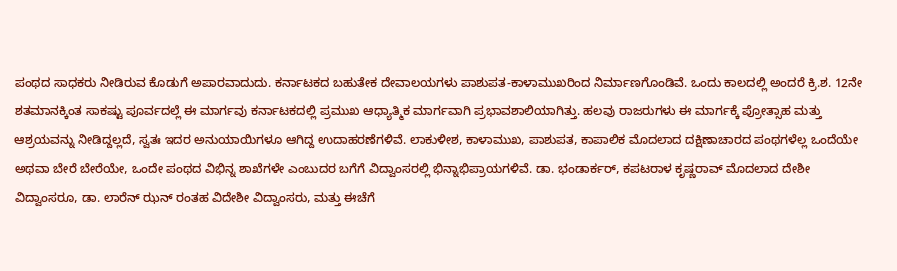ಪಂಥದ ಸಾಧಕರು ನೀಡಿರುವ ಕೊಡುಗೆ ಅಪಾರವಾದುದು. ಕರ್ನಾಟಕದ ಬಹುತೇಕ ದೇವಾಲಯಗಳು ಪಾಶುಪತ-ಕಾಳಾಮುಖರಿಂದ ನಿರ್ಮಾಣಗೊಂಡಿವೆ. ಒಂದು ಕಾಲದಲ್ಲಿ ಅಂದರೆ ಕ್ರಿ.ಶ. 12ನೇ ಶತಮಾನಕ್ಕಿಂತ ಸಾಕಷ್ಟು ಪೂರ್ವದಲ್ಲೆ ಈ ಮಾರ್ಗವು ಕರ್ನಾಟಕದಲ್ಲಿ ಪ್ರಮುಖ ಆಧ್ಯಾತ್ಮಿಕ ಮಾರ್ಗವಾಗಿ ಪ್ರಭಾವಶಾಲಿಯಾಗಿತ್ತು. ಹಲವು ರಾಜರುಗಳು ಈ ಮಾರ್ಗಕ್ಕೆ ಪ್ರೋತ್ಸಾಹ ಮತ್ತು ಆಶ್ರಯವನ್ನು ನೀಡಿದ್ದಲ್ಲದೆ, ಸ್ವತಃ ಇದರ ಅನುಯಾಯಿಗಳೂ ಆಗಿದ್ದ ಉದಾಹರಣೆಗಳಿವೆ. ಲಾಕುಳೀಶ, ಕಾಳಾಮುಖ, ಪಾಶುಪತ, ಕಾಪಾಲಿಕ ಮೊದಲಾದ ದಕ್ಷಿಣಾಚಾರದ ಪಂಥಗಳೆಲ್ಲ ಒಂದೆಯೇ ಅಥವಾ ಬೇರೆ ಬೇರೆಯೇ, ಒಂದೇ ಪಂಥದ ವಿಭಿನ್ನ ಶಾಖೆಗಳೇ ಎಂಬುದರ ಬಗೆಗೆ ವಿದ್ವಾಂಸರಲ್ಲಿ ಭಿನ್ನಾಭಿಪ್ರಾಯಗಳಿವೆ. ಡಾ. ಭಂಡಾರ್ಕರ್, ಕಪಟರಾಳ ಕೃಷ್ಣರಾವ್ ಮೊದಲಾದ ದೇಶೀ ವಿದ್ವಾಂಸರೂ, ಡಾ. ಲಾರೆನ್ ಝನ್ ರಂತಹ ವಿದೇಶೀ ವಿದ್ವಾಂಸರು, ಮತ್ತು ಈಚೆಗೆ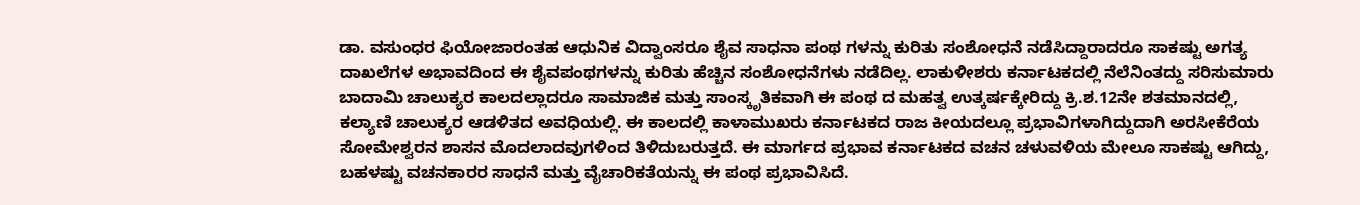ಡಾ. ವಸುಂಧರ ಫಿಯೋಜಾರಂತಹ ಆಧುನಿಕ ವಿದ್ವಾಂಸರೂ ಶೈವ ಸಾಧನಾ ಪಂಥ ಗಳನ್ನು ಕುರಿತು ಸಂಶೋಧನೆ ನಡೆಸಿದ್ದಾರಾದರೂ ಸಾಕಷ್ಟು ಅಗತ್ಯ ದಾಖಲೆಗಳ ಅಭಾವದಿಂದ ಈ ಶೈವಪಂಥಗಳನ್ನು ಕುರಿತು ಹೆಚ್ಚಿನ ಸಂಶೋಧನೆಗಳು ನಡೆದಿಲ್ಲ. ಲಾಕುಳೀಶರು ಕರ್ನಾಟಕದಲ್ಲಿ ನೆಲೆನಿಂತದ್ದು ಸರಿಸುಮಾರು ಬಾದಾಮಿ ಚಾಲುಕ್ಯರ ಕಾಲದಲ್ಲಾದರೂ ಸಾಮಾಜಿಕ ಮತ್ತು ಸಾಂಸ್ಕೃತಿಕವಾಗಿ ಈ ಪಂಥ ದ ಮಹತ್ವ ಉತ್ಕರ್ಷಕ್ಕೇರಿದ್ದು ಕ್ರಿ.ಶ.12ನೇ ಶತಮಾನದಲ್ಲಿ, ಕಲ್ಯಾಣಿ ಚಾಲುಕ್ಯರ ಆಡಳಿತದ ಅವಧಿಯಲ್ಲಿ. ಈ ಕಾಲದಲ್ಲಿ ಕಾಳಾಮುಖರು ಕರ್ನಾಟಕದ ರಾಜ ಕೀಯದಲ್ಲೂ ಪ್ರಭಾವಿಗಳಾಗಿದ್ದುದಾಗಿ ಅರಸೀಕೆರೆಯ ಸೋಮೇಶ್ವರನ ಶಾಸನ ಮೊದಲಾದವುಗಳಿಂದ ತಿಳಿದುಬರುತ್ತದೆ. ಈ ಮಾರ್ಗದ ಪ್ರಭಾವ ಕರ್ನಾಟಕದ ವಚನ ಚಳುವಳಿಯ ಮೇಲೂ ಸಾಕಷ್ಟು ಆಗಿದ್ದು, ಬಹಳಷ್ಟು ವಚನಕಾರರ ಸಾಧನೆ ಮತ್ತು ವೈಚಾರಿಕತೆಯನ್ನು ಈ ಪಂಥ ಪ್ರಭಾವಿಸಿದೆ.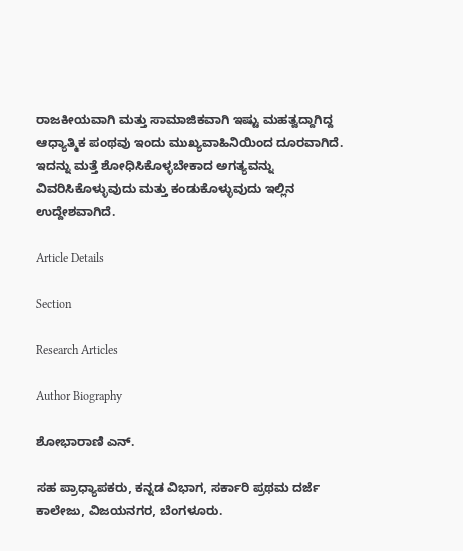ರಾಜಕೀಯವಾಗಿ ಮತ್ತು ಸಾಮಾಜಿಕವಾಗಿ ಇಷ್ಟು ಮಹತ್ವದ್ದಾಗಿದ್ದ ಆಧ್ಯಾತ್ಮಿಕ ಪಂಥವು ಇಂದು ಮುಖ್ಯವಾಹಿನಿಯಿಂದ ದೂರವಾಗಿದೆ. ಇದನ್ನು ಮತ್ತೆ ಶೋಧಿಸಿಕೊಳ್ಳಬೇಕಾದ ಅಗತ್ಯವನ್ನು ವಿವರಿಸಿಕೊಳ್ಳುವುದು ಮತ್ತು ಕಂಡುಕೊಳ್ಳುವುದು ಇಲ್ಲಿನ ಉದ್ದೇಶವಾಗಿದೆ.

Article Details

Section

Research Articles

Author Biography

ಶೋಭಾರಾಣಿ ಎನ್.

ಸಹ ಪ್ರಾಧ್ಯಾಪಕರು, ಕನ್ನಡ ವಿಭಾಗ, ಸರ್ಕಾರಿ ಪ್ರಥಮ ದರ್ಜೆ ಕಾಲೇಜು, ವಿಜಯನಗರ, ಬೆಂಗಳೂರು.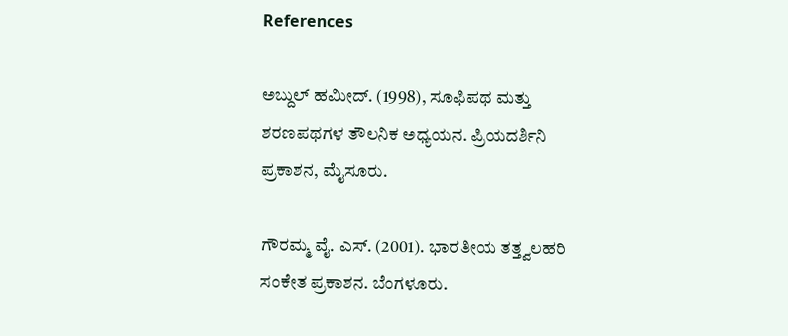References

ಅಬ್ದುಲ್ ಹಮೀದ್. (1998), ಸೂಫಿಪಥ ಮತ್ತು ಶರಣಪಥಗಳ ತೌಲನಿಕ ಅಧ್ಯಯನ. ಪ್ರಿಯದರ್ಶಿನಿ ಪ್ರಕಾಶನ, ಮೈಸೂರು.

ಗೌರಮ್ಮ ವೈ. ಎಸ್. (2001). ಭಾರತೀಯ ತತ್ತ್ವಲಹರಿ ಸಂಕೇತ ಪ್ರಕಾಶನ. ಬೆಂಗಳೂರು.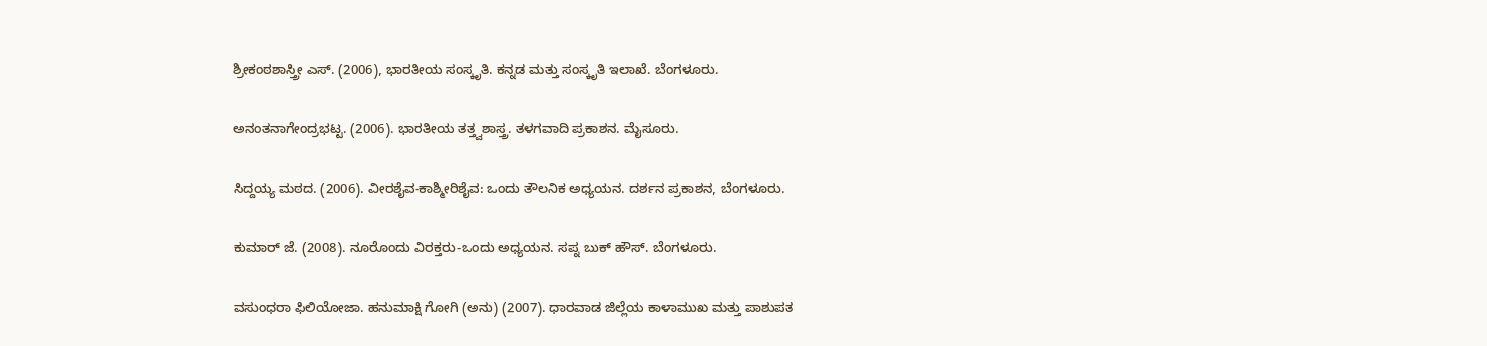ಶ್ರೀಕಂಠಶಾಸ್ತ್ರೀ ಎಸ್. (2006), ಭಾರತೀಯ ಸಂಸ್ಕೃತಿ. ಕನ್ನಡ ಮತ್ತು ಸಂಸ್ಕೃತಿ ಇಲಾಖೆ. ಬೆಂಗಳೂರು.

ಅನಂತನಾಗೇಂದ್ರಭಟ್ಟ. (2006). ಭಾರತೀಯ ತತ್ತ್ವಶಾಸ್ತ್ರ. ತಳಗವಾದಿ ಪ್ರಕಾಶನ. ಮೈಸೂರು.

ಸಿದ್ದಯ್ಯ ಮಠದ. (2006). ವೀರಶೈವ-ಕಾಶ್ಮೀರಿಶೈವ: ಒಂದು ತೌಲನಿಕ ಅಧ್ಯಯನ. ದರ್ಶನ ಪ್ರಕಾಶನ, ಬೆಂಗಳೂರು.

ಕುಮಾರ್ ಜೆ. (2008). ನೂರೊಂದು ವಿರಕ್ತರು-ಒಂದು ಅಧ್ಯಯನ. ಸಪ್ನ ಬುಕ್ ಹೌಸ್. ಬೆಂಗಳೂರು.

ವಸುಂಧರಾ ಫಿಲಿಯೋಜಾ. ಹನುಮಾಕ್ಷಿ ಗೋಗಿ (ಅನು) (2007). ಧಾರವಾಡ ಜಿಲ್ಲೆಯ ಕಾಳಾಮುಖ ಮತ್ತು ಪಾಶುಪತ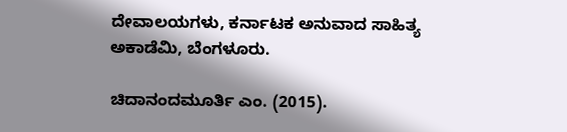ದೇವಾಲಯಗಳು, ಕರ್ನಾಟಕ ಅನುವಾದ ಸಾಹಿತ್ಯ ಅಕಾಡೆಮಿ, ಬೆಂಗಳೂರು.

ಚಿದಾನಂದಮೂರ್ತಿ ಎಂ. (2015).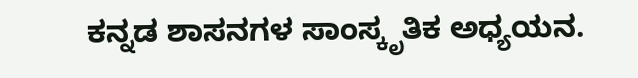ಕನ್ನಡ ಶಾಸನಗಳ ಸಾಂಸ್ಕೃತಿಕ ಅಧ್ಯಯನ.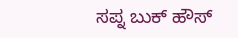ಸಪ್ನ ಬುಕ್ ಹೌಸ್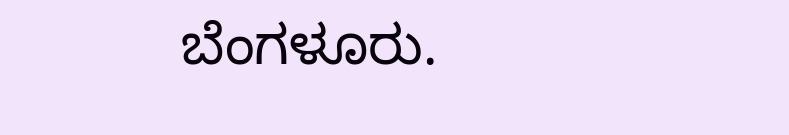ಬೆಂಗಳೂರು.